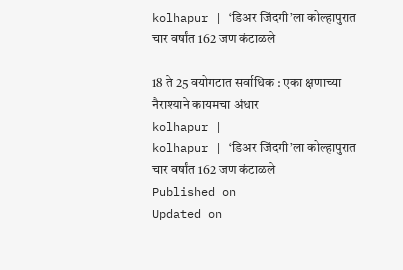kolhapur | ‘डिअर जिंदगी’ला कोल्हापुरात चार वर्षांत 162 जण कंटाळले

18 ते 25 वयोगटात सर्वाधिक : एका क्षणाच्या नैराश्याने कायमचा अंधार
kolhapur |
kolhapur | ‘डिअर जिंदगी’ला कोल्हापुरात चार वर्षांत 162 जण कंटाळले
Published on
Updated on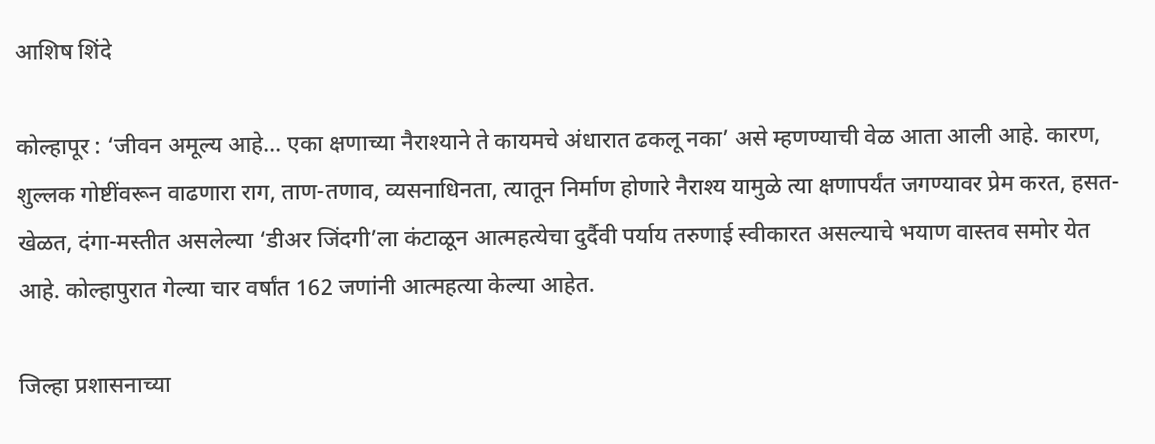आशिष शिंदे

कोल्हापूर : ‘जीवन अमूल्य आहे... एका क्षणाच्या नैराश्याने ते कायमचे अंधारात ढकलू नका’ असे म्हणण्याची वेळ आता आली आहे. कारण, शुल्लक गोष्टींवरून वाढणारा राग, ताण-तणाव, व्यसनाधिनता, त्यातून निर्माण होणारे नैराश्य यामुळे त्या क्षणापर्यंत जगण्यावर प्रेम करत, हसत-खेळत, दंगा-मस्तीत असलेल्या ‘डीअर जिंदगी’ला कंटाळून आत्महत्येचा दुर्दैवी पर्याय तरुणाई स्वीकारत असल्याचे भयाण वास्तव समोर येत आहे. कोल्हापुरात गेल्या चार वर्षांत 162 जणांनी आत्महत्या केल्या आहेत.

जिल्हा प्रशासनाच्या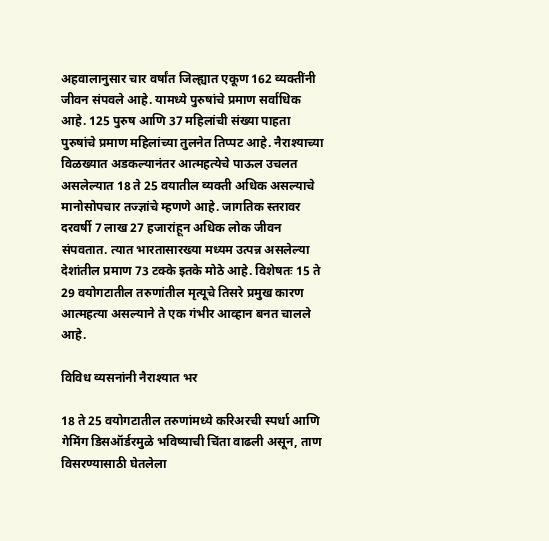अहवालानुसार चार वर्षांत जिल्ह्यात एकूण 162 व्यक्तींनी जीवन संपवले आहे. यामध्ये पुरुषांचे प्रमाण सर्वाधिक आहे. 125 पुरुष आणि 37 महिलांची संख्या पाहता पुरुषांचे प्रमाण महिलांच्या तुलनेत तिप्पट आहे. नैराश्याच्या विळख्यात अडकल्यानंतर आत्महत्येचे पाऊल उचलत असलेल्यात 18 ते 25 वयातील व्यक्ती अधिक असल्याचे मानोसोपचार तज्ज्ञांचे म्हणणे आहे. जागतिक स्तरावर दरवर्षी 7 लाख 27 हजारांहून अधिक लोक जीवन संपवतात. त्यात भारतासारख्या मध्यम उत्पन्न असलेल्या देशांतील प्रमाण 73 टक्के इतके मोठे आहे. विशेषतः 15 ते 29 वयोगटातील तरुणांतील मृत्यूचे तिसरे प्रमुख कारण आत्महत्या असल्याने ते एक गंभीर आव्हान बनत चालले आहे.

विविध व्यसनांनी नैराश्यात भर

18 ते 25 वयोगटातील तरुणांमध्ये करिअरची स्पर्धा आणि गेमिंग डिसऑर्डरमुळे भविष्याची चिंता वाढली असून, ताण विसरण्यासाठी घेतलेला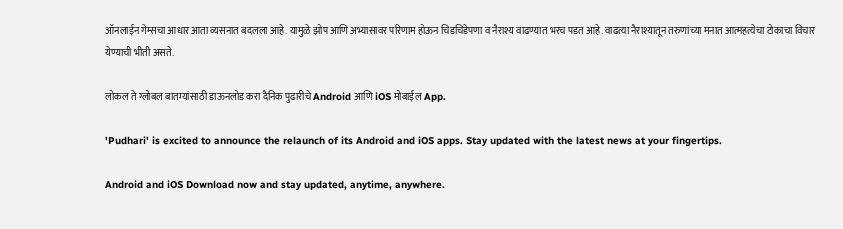ऑनलाईन गेम्सचा आधार आता व्यसनात बदलला आहे. यामुळे झोप आणि अभ्यासावर परिणाम होऊन चिडचिडेपणा व नैराश्य वाढण्यात भरच पडत आहे. वाढत्या नैराश्यातून तरुणांच्या मनात आत्महत्येचा टोकाचा विचार येण्याची भीती असते.

लोकल ते ग्लोबल बातम्यांसाठी डाऊनलोड करा दैनिक पुढारीचे Android आणि iOS मोबाईल App.

'Pudhari' is excited to announce the relaunch of its Android and iOS apps. Stay updated with the latest news at your fingertips.

Android and iOS Download now and stay updated, anytime, anywhere.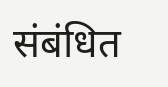संबंधित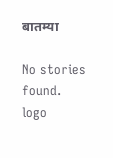बातम्या

No stories found.
logo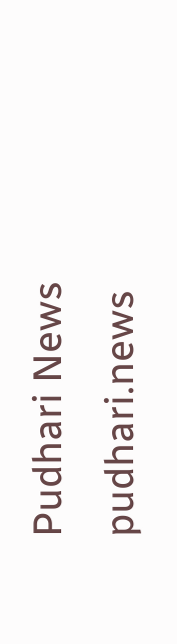Pudhari News
pudhari.news